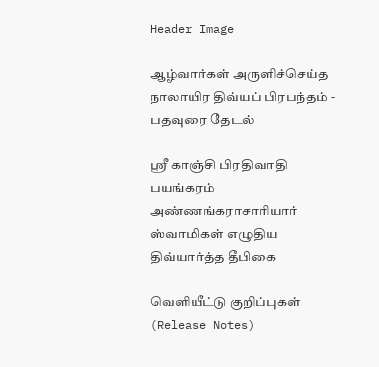Header Image

ஆழ்வார்கள் அருளிச்செய்த நாலாயிர திவ்யப் பிரபந்தம் - பதவுரை தேடல்

ஸ்ரீ காஞ்சி பிரதிவாதி பயங்கரம் அண்ணங்கராசாரியார் ஸ்வாமிகள் எழுதிய திவ்யார்த்த தீபிகை

வெளியீட்டு குறிப்புகள் (Release Notes)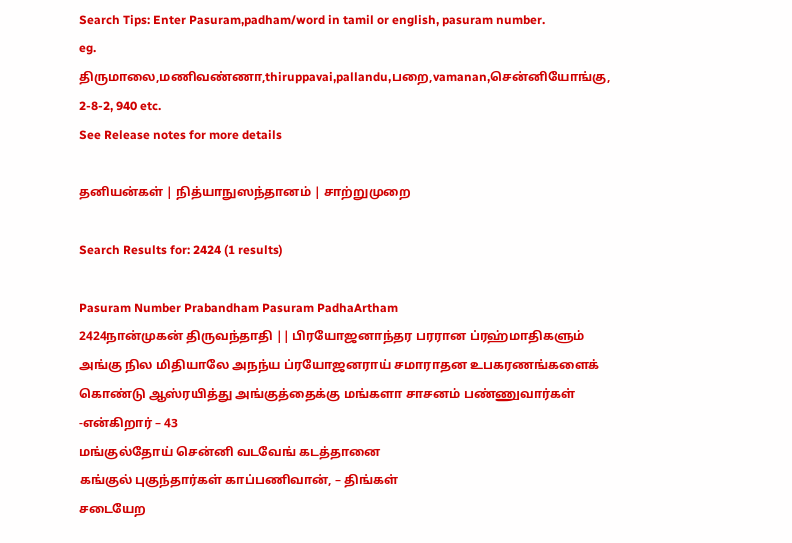Search Tips: Enter Pasuram,padham/word in tamil or english, pasuram number.
eg. திருமாலை,மணிவண்ணா,thiruppavai,pallandu,பறை,vamanan,சென்னியோங்கு, 2-8-2, 940 etc.
See Release notes for more details

தனியன்கள் | நித்யாநுஸந்தானம் | சாற்றுமுறை

Search Results for: 2424 (1 results)

Pasuram Number Prabandham Pasuram PadhaArtham
2424நான்முகன் திருவந்தாதி || பிரயோஜனாந்தர பரரான ப்ரஹ்மாதிகளும் அங்கு நில மிதியாலே அநந்ய ப்ரயோஜனராய் சமாராதன உபகரணங்களைக் கொண்டு ஆஸ்ரயித்து அங்குத்தைக்கு மங்களா சாசனம் பண்ணுவார்கள் -என்கிறார் – 43
மங்குல்தோய் சென்னி வடவேங் கடத்தானை
கங்குல் புகுந்தார்கள் காப்பணிவான், – திங்கள்
சடையேற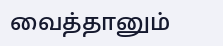வைத்தானும்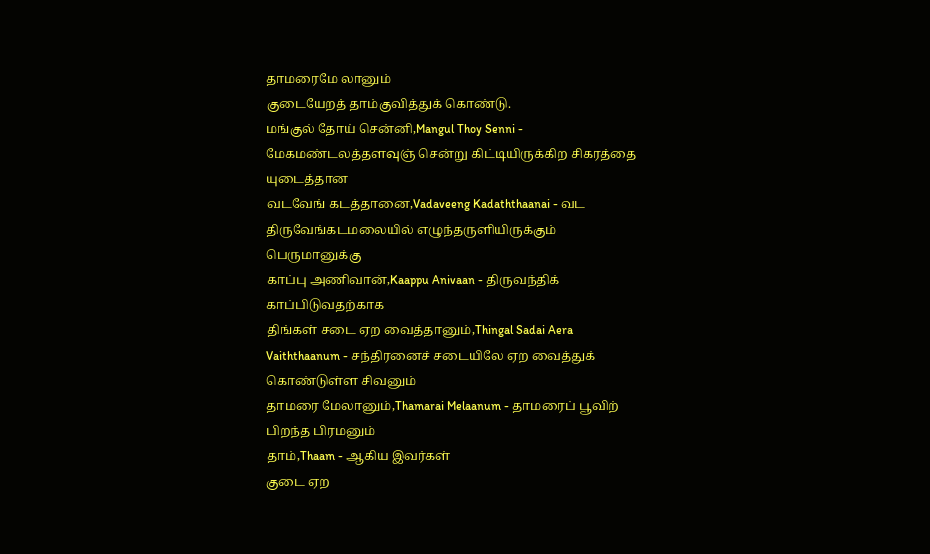தாமரைமே லானும்
குடையேறத் தாம்குவித்துக் கொண்டு.
மங்குல் தோய் சென்னி,Mangul Thoy Senni - மேகமண்டலத்தளவுஞ் சென்று கிட்டியிருக்கிற சிகரத்தை யுடைத்தான
வடவேங் கடத்தானை,Vadaveeng Kadaththaanai - வட திருவேங்கடமலையில் எழுந்தருளியிருக்கும் பெருமானுக்கு
காப்பு அணிவான்,Kaappu Anivaan - திருவந்திக் காப்பிடுவதற்காக
திங்கள் சடை ஏற வைத்தானும்,Thingal Sadai Aera Vaiththaanum - சந்திரனைச் சடையிலே ஏற வைத்துக் கொண்டுள்ள சிவனும்
தாமரை மேலானும்,Thamarai Melaanum - தாமரைப் பூவிற் பிறந்த பிரமனும்
தாம்,Thaam - ஆகிய இவர்கள்
குடை ஏற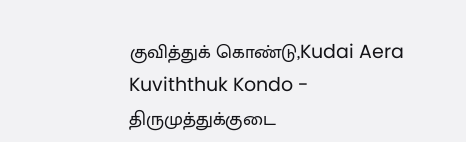குவித்துக் கொண்டு,Kudai Aera Kuviththuk Kondo - திருமுத்துக்குடை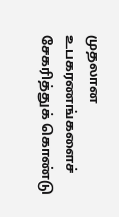முதலான உபகரணங்களைச் சேகரித்துக் கொண்டு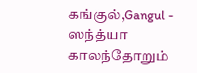கங்குல்,Gangul - ஸந்த்யா காலந்தோறும்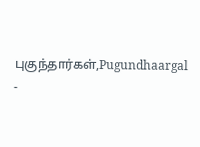புகுந்தார்கள்,Pugundhaargal -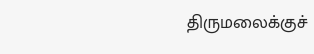திருமலைக்குச்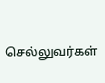செல்லுவர்கள்